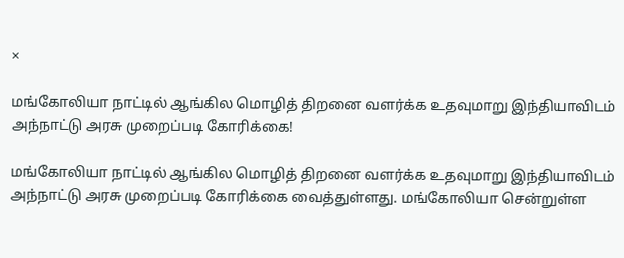×

மங்கோலியா நாட்டில் ஆங்கில மொழித் திறனை வளர்க்க உதவுமாறு இந்தியாவிடம் அந்நாட்டு அரசு முறைப்படி கோரிக்கை!

மங்கோலியா நாட்டில் ஆங்கில மொழித் திறனை வளர்க்க உதவுமாறு இந்தியாவிடம் அந்நாட்டு அரசு முறைப்படி கோரிக்கை வைத்துள்ளது. மங்கோலியா சென்றுள்ள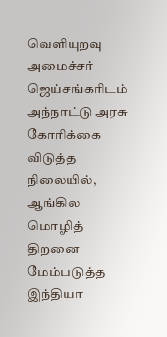வெளியுறவு அமைச்சர் ஜெய்சங்கரிடம் அந்நாட்டு அரசு கோரிக்கை விடுத்த நிலையில், ஆங்கில மொழித் திறனை மேம்படுத்த இந்தியா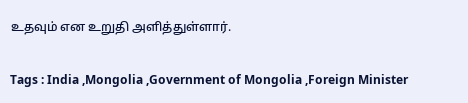உதவும் என உறுதி அளித்துள்ளார்.

Tags : India ,Mongolia ,Government of Mongolia ,Foreign Minister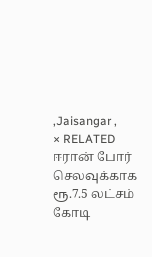,Jaisangar ,
× RELATED ஈரான் போர் செலவுக்காக ரூ.7.5 லட்சம் கோடி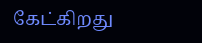கேட்கிறது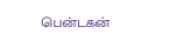பென்டகன்